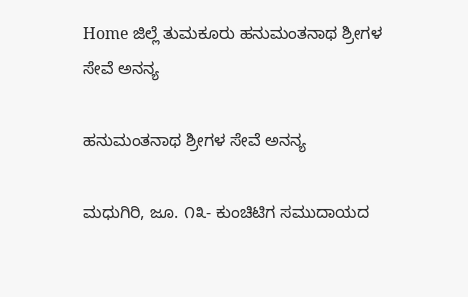Home ಜಿಲ್ಲೆ ತುಮಕೂರು ಹನುಮಂತನಾಥ ಶ್ರೀಗಳ ಸೇವೆ ಅನನ್ಯ

ಹನುಮಂತನಾಥ ಶ್ರೀಗಳ ಸೇವೆ ಅನನ್ಯ

ಮಧುಗಿರಿ, ಜೂ. ೧೩- ಕುಂಚಿಟಿಗ ಸಮುದಾಯದ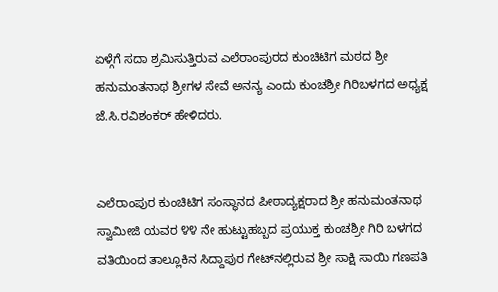ಏಳ್ಗೆಗೆ ಸದಾ ಶ್ರಮಿಸುತ್ತಿರುವ ಎಲೆರಾಂಪುರದ ಕುಂಚಿಟಿಗ ಮಠದ ಶ್ರೀ ಹನುಮಂತನಾಥ ಶ್ರೀಗಳ ಸೇವೆ ಅನನ್ಯ ಎಂದು ಕುಂಚಶ್ರೀ ಗಿರಿಬಳಗದ ಅಧ್ಯಕ್ಷ ಜೆ.ಸಿ.ರವಿಶಂಕರ್ ಹೇಳಿದರು.


ಎಲೆರಾಂಪುರ ಕುಂಚಿಟಿಗ ಸಂಸ್ಥಾನದ ಪೀಠಾದ್ಯಕ್ಷರಾದ ಶ್ರೀ ಹನುಮಂತನಾಥ ಸ್ವಾಮೀಜಿ ಯವರ ೪೪ ನೇ ಹುಟ್ಟುಹಬ್ಬದ ಪ್ರಯುಕ್ತ ಕುಂಚಶ್ರೀ ಗಿರಿ ಬಳಗದ ವತಿಯಿಂದ ತಾಲ್ಲೂಕಿನ ಸಿದ್ದಾಪುರ ಗೇಟ್‌ನಲ್ಲಿರುವ ಶ್ರೀ ಸಾಕ್ಷಿ ಸಾಯಿ ಗಣಪತಿ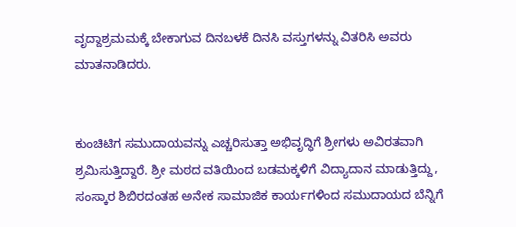ವೃದ್ದಾಶ್ರಮಮಕ್ಕೆ ಬೇಕಾಗುವ ದಿನಬಳಕೆ ದಿನಸಿ ವಸ್ತುಗಳನ್ನು ವಿತರಿಸಿ ಅವರು ಮಾತನಾಡಿದರು.


ಕುಂಚಿಟಿಗ ಸಮುದಾಯವನ್ನು ಎಚ್ಚರಿಸುತ್ತಾ ಅಭಿವೃದ್ಧಿಗೆ ಶ್ರೀಗಳು ಅವಿರತವಾಗಿ ಶ್ರಮಿಸುತ್ತಿದ್ದಾರೆ. ಶ್ರೀ ಮಠದ ವತಿಯಿಂದ ಬಡಮಕ್ಕಳಿಗೆ ವಿದ್ಯಾದಾನ ಮಾಡುತ್ತಿದ್ದು, ಸಂಸ್ಕಾರ ಶಿಬಿರದಂತಹ ಅನೇಕ ಸಾಮಾಜಿಕ ಕಾರ್ಯಗಳಿಂದ ಸಮುದಾಯದ ಬೆನ್ನಿಗೆ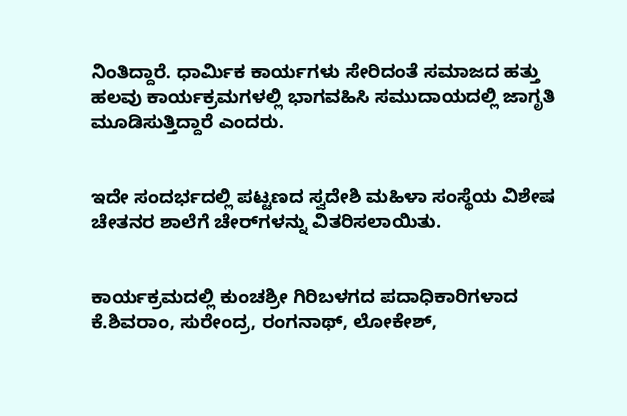ನಿಂತಿದ್ದಾರೆ. ಧಾರ್ಮಿಕ ಕಾರ್ಯಗಳು ಸೇರಿದಂತೆ ಸಮಾಜದ ಹತ್ತು ಹಲವು ಕಾರ್ಯಕ್ರಮಗಳಲ್ಲಿ ಭಾಗವಹಿಸಿ ಸಮುದಾಯದಲ್ಲಿ ಜಾಗೃತಿ ಮೂಡಿಸುತ್ತಿದ್ದಾರೆ ಎಂದರು.


ಇದೇ ಸಂದರ್ಭದಲ್ಲಿ ಪಟ್ಟಣದ ಸ್ವದೇಶಿ ಮಹಿಳಾ ಸಂಸ್ಥೆಯ ವಿಶೇಷ ಚೇತನರ ಶಾಲೆಗೆ ಚೇರ್‌ಗಳನ್ನು ವಿತರಿಸಲಾಯಿತು.


ಕಾರ್ಯಕ್ರಮದಲ್ಲಿ ಕುಂಚಶ್ರೀ ಗಿರಿಬಳಗದ ಪದಾಧಿಕಾರಿಗಳಾದ ಕೆ.ಶಿವರಾಂ, ಸುರೇಂದ್ರ, ರಂಗನಾಥ್, ಲೋಕೇಶ್,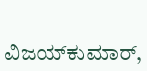ವಿಜಯ್‌ಕುಮಾರ್,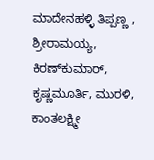ಮಾದೇನಹಳ್ಳಿ ತಿಪ್ಪಣ್ಣ , ಶ್ರೀರಾಮಯ್ಯ, ಕಿರಣ್‌ಕುಮಾರ್, ಕೃಷ್ಣಮೂರ್ತಿ, ಮುರಳಿ, ಕಾಂತಲಕ್ಷ್ಮೀ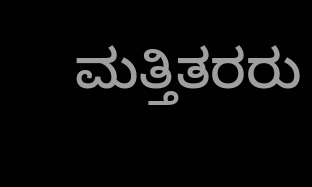ಮತ್ತಿತರರು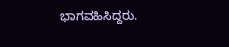ಭಾಗವಹಿಸಿದ್ದರು.